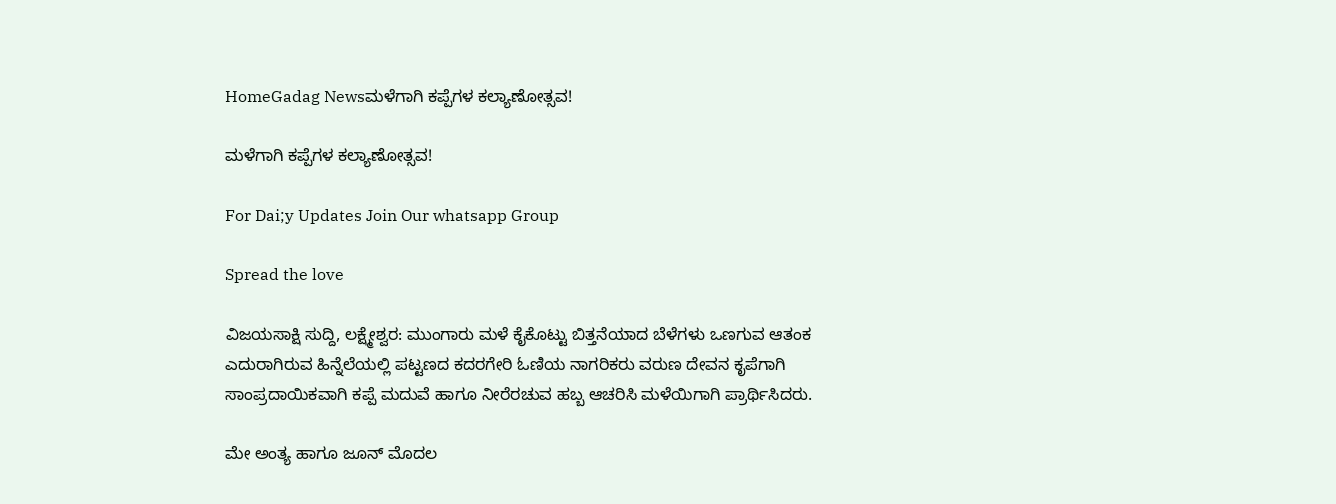HomeGadag Newsಮಳೆಗಾಗಿ ಕಪ್ಪೆಗಳ ಕಲ್ಯಾಣೋತ್ಸವ!

ಮಳೆಗಾಗಿ ಕಪ್ಪೆಗಳ ಕಲ್ಯಾಣೋತ್ಸವ!

For Dai;y Updates Join Our whatsapp Group

Spread the love

ವಿಜಯಸಾಕ್ಷಿ ಸುದ್ದಿ, ಲಕ್ಷ್ಮೇಶ್ವರ: ಮುಂಗಾರು ಮಳೆ ಕೈಕೊಟ್ಟು ಬಿತ್ತನೆಯಾದ ಬೆಳೆಗಳು ಒಣಗುವ ಆತಂಕ ಎದುರಾಗಿರುವ ಹಿನ್ನೆಲೆಯಲ್ಲಿ ಪಟ್ಟಣದ ಕದರಗೇರಿ ಓಣಿಯ ನಾಗರಿಕರು ವರುಣ ದೇವನ ಕೃಪೆಗಾಗಿ ಸಾಂಪ್ರದಾಯಿಕವಾಗಿ ಕಪ್ಪೆ ಮದುವೆ ಹಾಗೂ ನೀರೆರಚುವ ಹಬ್ಬ ಆಚರಿಸಿ ಮಳೆಯಿಗಾಗಿ ಪ್ರಾರ್ಥಿಸಿದರು.

ಮೇ ಅಂತ್ಯ ಹಾಗೂ ಜೂನ್ ಮೊದಲ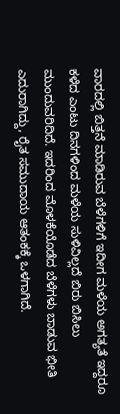ವಾರದಲ್ಲಿ ಬಿತ್ತನೆ ಮಾಡಿರುವ ಬೆಳೆಗಳಿಗೆ ಇದೀಗ ಮಳೆಯ ಅಗತ್ಯತೆ ಇದ್ದರೂ ಕಳೆದ ಎಂಟು ದಿನಗಳಿಂದ ಮಳೆಯ ಸುಳಿವಿಲ್ಲದೆ ಬಿರು ಬಿಸಿಲು ಮುಂದುವರಿದಿದೆ. ಇದರಿಂದ ಮೊಳಕೆಯೊಡೆದ ಬೆಳೆಗಳು ಬಾಡುವ ಭೀತಿ ಎದುರಾಗಿದ್ದು, ರೈತ ಸಮುದಾಯ ಆತಂಕಕ್ಕೆ ಒಳಗಾಗಿದೆ.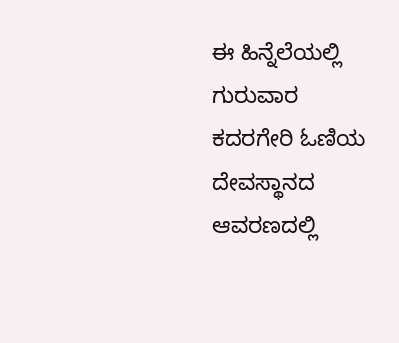ಈ ಹಿನ್ನೆಲೆಯಲ್ಲಿ ಗುರುವಾರ ಕದರಗೇರಿ ಓಣಿಯ ದೇವಸ್ಥಾನದ ಆವರಣದಲ್ಲಿ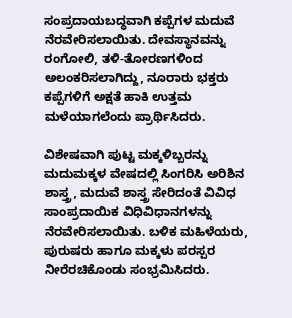ಸಂಪ್ರದಾಯಬದ್ಧವಾಗಿ ಕಪ್ಪೆಗಳ ಮದುವೆ ನೆರವೇರಿಸಲಾಯಿತು. ದೇವಸ್ಥಾನವನ್ನು ರಂಗೋಲಿ, ತಳಿ-ತೋರಣಗಳಿಂದ ಅಲಂಕರಿಸಲಾಗಿದ್ದು, ನೂರಾರು ಭಕ್ತರು ಕಪ್ಪೆಗಳಿಗೆ ಅಕ್ಷತೆ ಹಾಕಿ ಉತ್ತಮ ಮಳೆಯಾಗಲೆಂದು ಪ್ರಾರ್ಥಿಸಿದರು.

ವಿಶೇಷವಾಗಿ ಪುಟ್ಟ ಮಕ್ಕಳಿಬ್ಬರನ್ನು ಮದುಮಕ್ಕಳ ವೇಷದಲ್ಲಿ ಸಿಂಗರಿಸಿ ಅರಿಶಿನ ಶಾಸ್ತ್ರ, ಮದುವೆ ಶಾಸ್ತ್ರ ಸೇರಿದಂತೆ ವಿವಿಧ ಸಾಂಪ್ರದಾಯಿಕ ವಿಧಿವಿಧಾನಗಳನ್ನು ನೆರವೇರಿಸಲಾಯಿತು. ಬಳಿಕ ಮಹಿಳೆಯರು, ಪುರುಷರು ಹಾಗೂ ಮಕ್ಕಳು ಪರಸ್ಪರ ನೀರೆರಚಿಕೊಂಡು ಸಂಭ್ರಮಿಸಿದರು.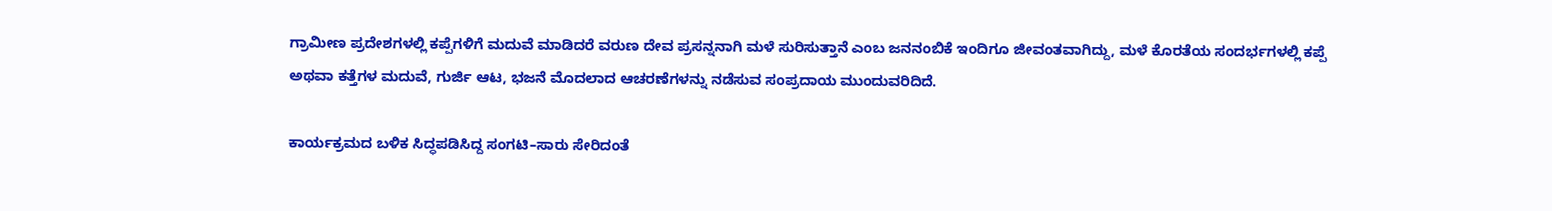ಗ್ರಾಮೀಣ ಪ್ರದೇಶಗಳಲ್ಲಿ ಕಪ್ಪೆಗಳಿಗೆ ಮದುವೆ ಮಾಡಿದರೆ ವರುಣ ದೇವ ಪ್ರಸನ್ನನಾಗಿ ಮಳೆ ಸುರಿಸುತ್ತಾನೆ ಎಂಬ ಜನನಂಬಿಕೆ ಇಂದಿಗೂ ಜೀವಂತವಾಗಿದ್ದು, ಮಳೆ ಕೊರತೆಯ ಸಂದರ್ಭಗಳಲ್ಲಿ ಕಪ್ಪೆ ಅಥವಾ ಕತ್ತೆಗಳ ಮದುವೆ, ಗುರ್ಜಿ ಆಟ, ಭಜನೆ ಮೊದಲಾದ ಆಚರಣೆಗಳನ್ನು ನಡೆಸುವ ಸಂಪ್ರದಾಯ ಮುಂದುವರಿದಿದೆ.

ಕಾರ್ಯಕ್ರಮದ ಬಳಿಕ ಸಿದ್ಧಪಡಿಸಿದ್ದ ಸಂಗಟಿ–ಸಾರು ಸೇರಿದಂತೆ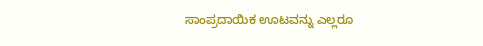ಸಾಂಪ್ರದಾಯಿಕ ಊಟವನ್ನು ಎಲ್ಲರೂ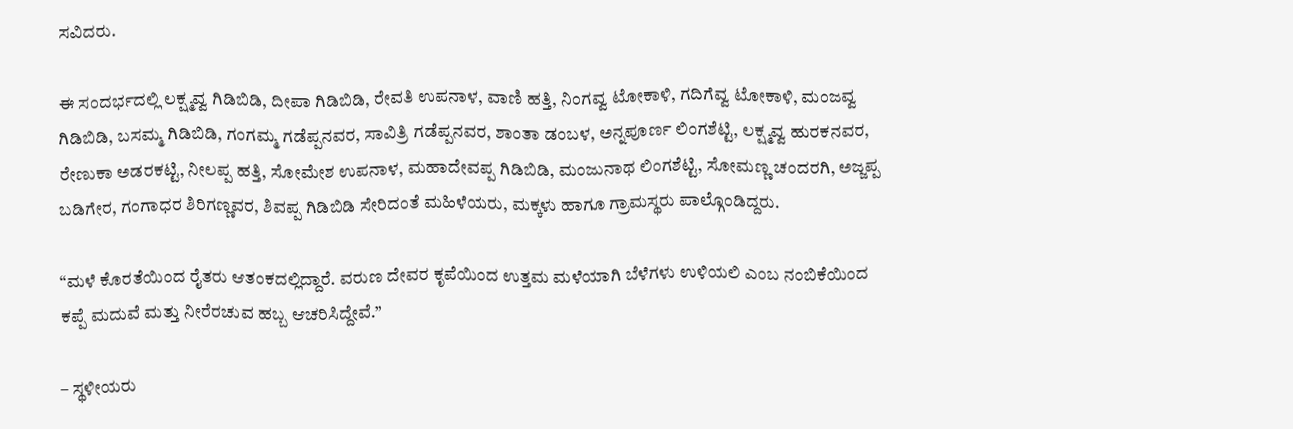ಸವಿದರು.

ಈ ಸಂದರ್ಭದಲ್ಲಿ ಲಕ್ಷ್ಮವ್ವ ಗಿಡಿಬಿಡಿ, ದೀಪಾ ಗಿಡಿಬಿಡಿ, ರೇವತಿ ಉಪನಾಳ, ವಾಣಿ ಹತ್ತಿ, ನಿಂಗವ್ವ ಟೋಕಾಳಿ, ಗದಿಗೆವ್ವ ಟೋಕಾಳಿ, ಮಂಜವ್ವ ಗಿಡಿಬಿಡಿ, ಬಸಮ್ಮ ಗಿಡಿಬಿಡಿ, ಗಂಗಮ್ಮ ಗಡೆಪ್ಪನವರ, ಸಾವಿತ್ರಿ ಗಡೆಪ್ಪನವರ, ಶಾಂತಾ ಡಂಬಳ, ಅನ್ನಪೂರ್ಣ ಲಿಂಗಶೆಟ್ಟಿ, ಲಕ್ಷ್ಮವ್ವ ಹುರಕನವರ, ರೇಣುಕಾ ಅಡರಕಟ್ಟಿ, ನೀಲಪ್ಪ ಹತ್ತಿ, ಸೋಮೇಶ ಉಪನಾಳ, ಮಹಾದೇವಪ್ಪ ಗಿಡಿಬಿಡಿ, ಮಂಜುನಾಥ ಲಿಂಗಶೆಟ್ಟಿ, ಸೋಮಣ್ಣ ಚಂದರಗಿ, ಅಜ್ಜಪ್ಪ ಬಡಿಗೇರ, ಗಂಗಾಧರ ಶಿರಿಗಣ್ಣವರ, ಶಿವಪ್ಪ ಗಿಡಿಬಿಡಿ ಸೇರಿದಂತೆ ಮಹಿಳೆಯರು, ಮಕ್ಕಳು ಹಾಗೂ ಗ್ರಾಮಸ್ಥರು ಪಾಲ್ಗೊಂಡಿದ್ದರು.

“ಮಳೆ ಕೊರತೆಯಿಂದ ರೈತರು ಆತಂಕದಲ್ಲಿದ್ದಾರೆ. ವರುಣ ದೇವರ ಕೃಪೆಯಿಂದ ಉತ್ತಮ ಮಳೆಯಾಗಿ ಬೆಳೆಗಳು ಉಳಿಯಲಿ ಎಂಬ ನಂಬಿಕೆಯಿಂದ ಕಪ್ಪೆ ಮದುವೆ ಮತ್ತು ನೀರೆರಚುವ ಹಬ್ಬ ಆಚರಿಸಿದ್ದೇವೆ.”

– ಸ್ಥಳೀಯರು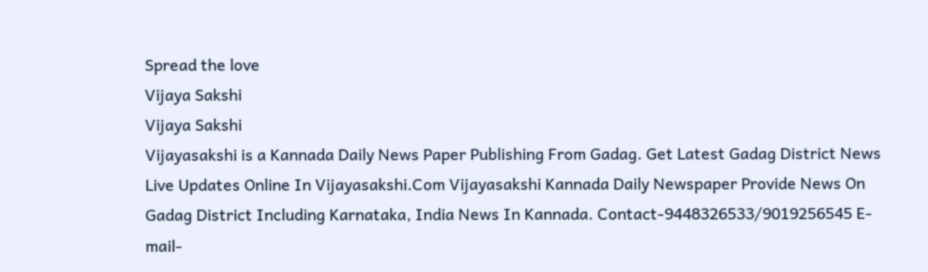Spread the love
Vijaya Sakshi
Vijaya Sakshi
Vijayasakshi is a Kannada Daily News Paper Publishing From Gadag. Get Latest Gadag District News Live Updates Online In Vijayasakshi.Com Vijayasakshi Kannada Daily Newspaper Provide News On Gadag District Including Karnataka, India News In Kannada. Contact-9448326533/9019256545 E-mail-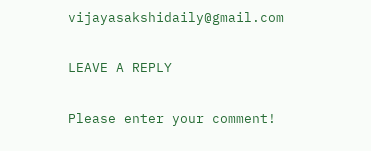vijayasakshidaily@gmail.com

LEAVE A REPLY

Please enter your comment!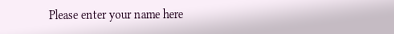Please enter your name here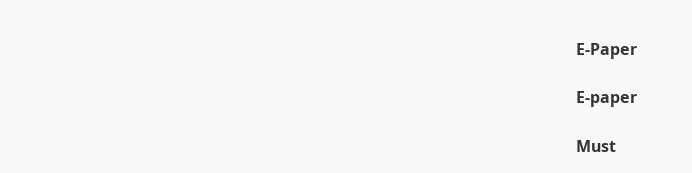E-Paper

E-paper

Must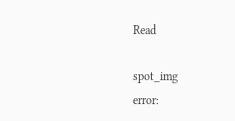Read

spot_img
error: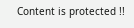Content is protected !!